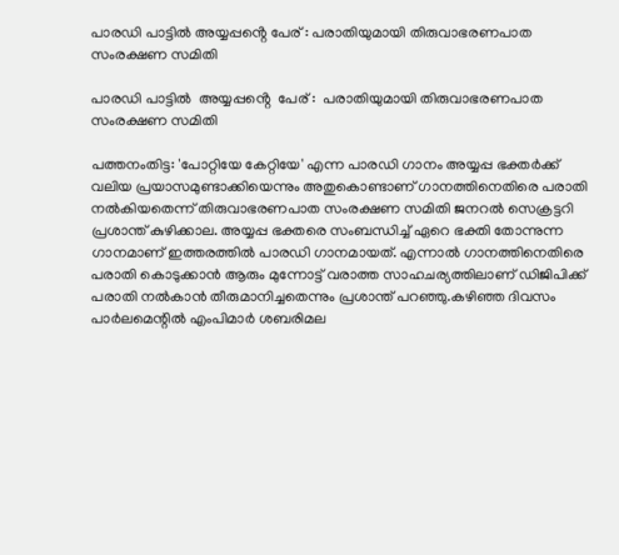പാരഡി പാട്ടില്‍ അയ്യപ്പൻ്റെ പേര് : പരാതിയുമായി തിരുവാഭരണപാത സംരക്ഷണ സമിതി

പാരഡി പാട്ടില്‍  അയ്യപ്പൻ്റെ  പേര് :  പരാതിയുമായി തിരുവാഭരണപാത സംരക്ഷണ സമിതി

പത്തനംതിട്ട: 'പോറ്റിയേ കേറ്റിയേ' എന്ന പാരഡി ഗാനം അയ്യപ്പ ഭക്തര്‍ക്ക് വലിയ പ്രയാസമുണ്ടാക്കിയെന്നും അതുകൊണ്ടാണ് ഗാനത്തിനെതിരെ പരാതി നല്‍കിയതെന്ന് തിരുവാഭരണപാത സംരക്ഷണ സമിതി ജനറല്‍ സെക്രട്ടറി പ്രശാന്ത് കുഴിക്കാല. അയ്യപ്പ ഭക്തരെ സംബന്ധിച്ച് ഏറെ ഭക്തി തോന്നുന്ന ഗാനമാണ് ഇത്തരത്തില്‍ പാരഡി ഗാനമായത്. എന്നാല്‍ ഗാനത്തിനെതിരെ പരാതി കൊടുക്കാന്‍ ആരും മുന്നോട്ട് വരാത്ത സാഹചര്യത്തിലാണ് ഡിജിപിക്ക് പരാതി നല്‍കാന്‍ തീരുമാനിച്ചതെന്നും പ്രശാന്ത് പറഞ്ഞു.കഴിഞ്ഞ ദിവസം പാര്‍ലമെന്റില്‍ എംപിമാര്‍ ശബരിമല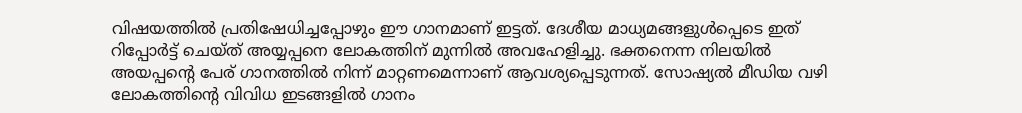വിഷയത്തില്‍ പ്രതിഷേധിച്ചപ്പോഴും ഈ ഗാനമാണ് ഇട്ടത്. ദേശീയ മാധ്യമങ്ങളുള്‍പ്പെടെ ഇത് റിപ്പോര്‍ട്ട് ചെയ്ത് അയ്യപ്പനെ ലോകത്തിന് മുന്നില്‍ അവഹേളിച്ചു. ഭക്തനെന്ന നിലയില്‍ അയപ്പന്റെ പേര് ഗാനത്തില്‍ നിന്ന് മാറ്റണമെന്നാണ് ആവശ്യപ്പെടുന്നത്. സോഷ്യല്‍ മീഡിയ വഴി ലോകത്തിന്റെ വിവിധ ഇടങ്ങളില്‍ ഗാനം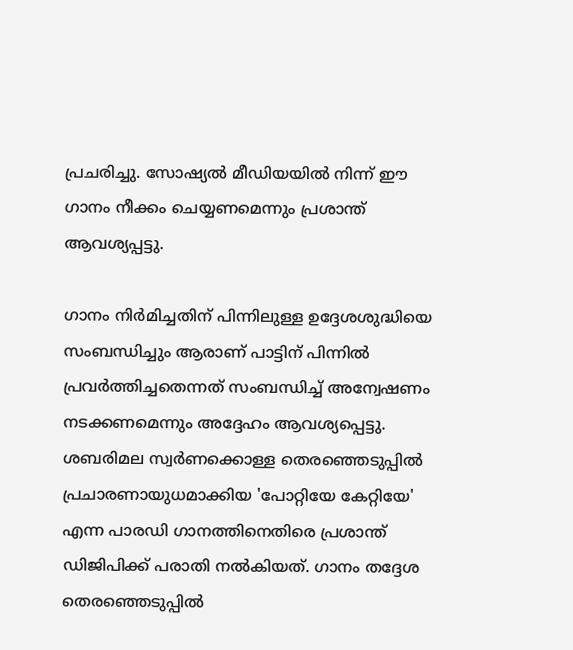പ്രചരിച്ചു. സോഷ്യല്‍ മീഡിയയില്‍ നിന്ന് ഈ ഗാനം നീക്കം ചെയ്യണമെന്നും പ്രശാന്ത് ആവശ്യപ്പട്ടു.

ഗാനം നിര്‍മിച്ചതിന് പിന്നിലുള്ള ഉദ്ദേശശുദ്ധിയെ സംബന്ധിച്ചും ആരാണ് പാട്ടിന് പിന്നില്‍ പ്രവര്‍ത്തിച്ചതെന്നത് സംബന്ധിച്ച് അന്വേഷണം നടക്കണമെന്നും അദ്ദേഹം ആവശ്യപ്പെട്ടു. ശബരിമല സ്വര്‍ണക്കൊള്ള തെരഞ്ഞെടുപ്പില്‍ പ്രചാരണായുധമാക്കിയ 'പോറ്റിയേ കേറ്റിയേ' എന്ന പാരഡി ഗാനത്തിനെതിരെ പ്രശാന്ത് ഡിജിപിക്ക് പരാതി നല്‍കിയത്. ഗാനം തദ്ദേശ തെരഞ്ഞെടുപ്പില്‍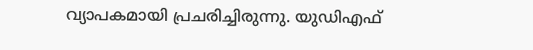വ്യാപകമായി പ്രചരിച്ചിരുന്നു. യുഡിഎഫ്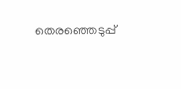തെരഞ്ഞെടുപ്പ്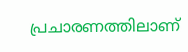പ്രചാരണത്തിലാണ്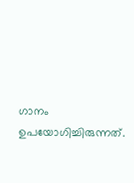ഗാനം ഉപയോഗിച്ചിരുന്നത്.